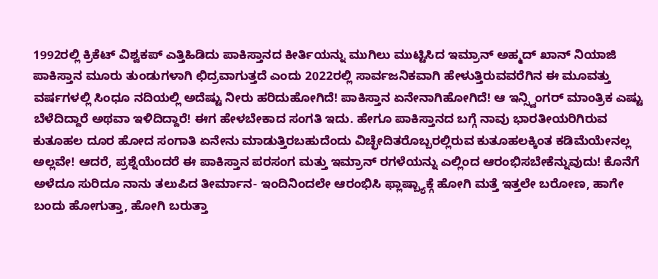1992ರಲ್ಲಿ ಕ್ರಿಕೆಟ್ ವಿಶ್ವಕಪ್ ಎತ್ತಿಹಿಡಿದು ಪಾಕಿಸ್ತಾನದ ಕೀರ್ತಿಯನ್ನು ಮುಗಿಲು ಮುಟ್ಟಿಸಿದ ಇಮ್ರಾನ್ ಅಹ್ಮದ್ ಖಾನ್ ನಿಯಾಜಿ ಪಾಕಿಸ್ತಾನ ಮೂರು ತುಂಡುಗಳಾಗಿ ಛಿದ್ರವಾಗುತ್ತದೆ ಎಂದು 2022ರಲ್ಲಿ ಸಾರ್ವಜನಿಕವಾಗಿ ಹೇಳುತ್ತಿರುವವರೆಗಿನ ಈ ಮೂವತ್ತು ವರ್ಷಗಳಲ್ಲಿ ಸಿಂಧೂ ನದಿಯಲ್ಲಿ ಅದೆಷ್ಟು ನೀರು ಹರಿದುಹೋಗಿದೆ! ಪಾಕಿಸ್ತಾನ ಏನೇನಾಗಿಹೋಗಿದೆ! ಆ ಇನ್ಸ್ವಿಂಗರ್ ಮಾಂತ್ರಿಕ ಎಷ್ಟು ಬೆಳೆದಿದ್ದಾರೆ ಅಥವಾ ಇಳಿದಿದ್ದಾರೆ! ಈಗ ಹೇಳಬೇಕಾದ ಸಂಗತಿ ಇದು. ಹೇಗೂ ಪಾಕಿಸ್ತಾನದ ಬಗ್ಗೆ ನಾವು ಭಾರತೀಯರಿಗಿರುವ ಕುತೂಹಲ ದೂರ ಹೋದ ಸಂಗಾತಿ ಏನೇನು ಮಾಡುತ್ತಿರಬಹುದೆಂದು ವಿಚ್ಛೇದಿತರೊಬ್ಬರಲ್ಲಿರುವ ಕುತೂಹಲಕ್ಕಿಂತ ಕಡಿಮೆಯೇನಲ್ಲ ಅಲ್ಲವೇ! ಆದರೆ, ಪ್ರಶ್ನೆಯೆಂದರೆ ಈ ಪಾಕಿಸ್ತಾನ ಪರಸಂಗ ಮತ್ತು ಇಮ್ರಾನ್ ರಗಳೆಯನ್ನು ಎಲ್ಲಿಂದ ಆರಂಭಿಸಬೇಕೆನ್ನುವುದು! ಕೊನೆಗೆ ಅಳೆದೂ ಸುರಿದೂ ನಾನು ತಲುಪಿದ ತೀರ್ಮಾನ- ಇಂದಿನಿಂದಲೇ ಆರಂಭಿಸಿ ಫ್ಲಾಷ್ಬ್ಯಾಕ್ಗೆ ಹೋಗಿ ಮತ್ತೆ ಇತ್ತಲೇ ಬರೋಣ, ಹಾಗೇ ಬಂದು ಹೋಗುತ್ತಾ, ಹೋಗಿ ಬರುತ್ತಾ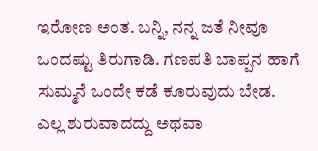ಇರೋಣ ಅಂತ. ಬನ್ನಿ, ನನ್ನ ಜತೆ ನೀವೂ ಒಂದಷ್ಟು ತಿರುಗಾಡಿ. ಗಣಪತಿ ಬಾಪ್ಪನ ಹಾಗೆ ಸುಮ್ಮನೆ ಒಂದೇ ಕಡೆ ಕೂರುವುದು ಬೇಡ.
ಎಲ್ಲ ಶುರುವಾದದ್ದು ಅಥವಾ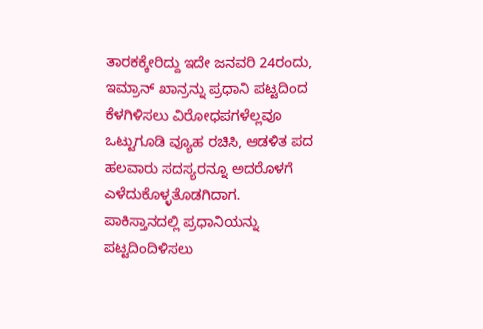ತಾರಕಕ್ಕೇರಿದ್ದು ಇದೇ ಜನವರಿ 24ರಂದು, ಇಮ್ರಾನ್ ಖಾನ್ರನ್ನು ಪ್ರಧಾನಿ ಪಟ್ಟದಿಂದ ಕೆಳಗಿಳಿಸಲು ವಿರೋಧಪಗಳೆಲ್ಲವೂ ಒಟ್ಟುಗೂಡಿ ವ್ಯೂಹ ರಚಿಸಿ, ಆಡಳಿತ ಪದ ಹಲವಾರು ಸದಸ್ಯರನ್ನೂ ಅದರೊಳಗೆ ಎಳೆದುಕೊಳ್ಳತೊಡಗಿದಾಗ. ಪಾಕಿಸ್ತಾನದಲ್ಲಿ ಪ್ರಧಾನಿಯನ್ನು ಪಟ್ಟದಿಂದಿಳಿಸಲು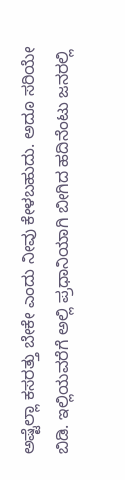ಅಷ್ಟೆಲ್ಲಾ ಕಸರತ್ತು ಬೇಕೇ ಎಂದು ನೀವು ಕೇಳಬಹುದು. ಅದೂ ಸರಿಯೇ ಬಿಡಿ. ಇಲ್ಲಿಯವರೆಗೆ ಅಲ್ಲಿ ಪ್ರಧಾನಿಯಾಗಿ ಬೀಗಿದ ಹದಿನೆಂಟು ಜನರಲ್ಲಿ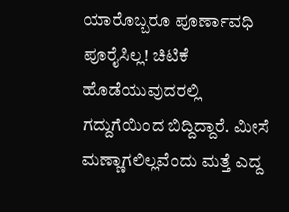ಯಾರೊಬ್ಬರೂ ಪೂರ್ಣಾವಧಿ ಪೂರೈಸಿಲ್ಲ! ಚಿಟಿಕೆ ಹೊಡೆಯುವುದರಲ್ಲಿ ಗದ್ದುಗೆಯಿಂದ ಬಿದ್ದಿದ್ದಾರೆ. ಮೀಸೆ ಮಣ್ಣಾಗಲಿಲ್ಲವೆಂದು ಮತ್ತೆ ಎದ್ದ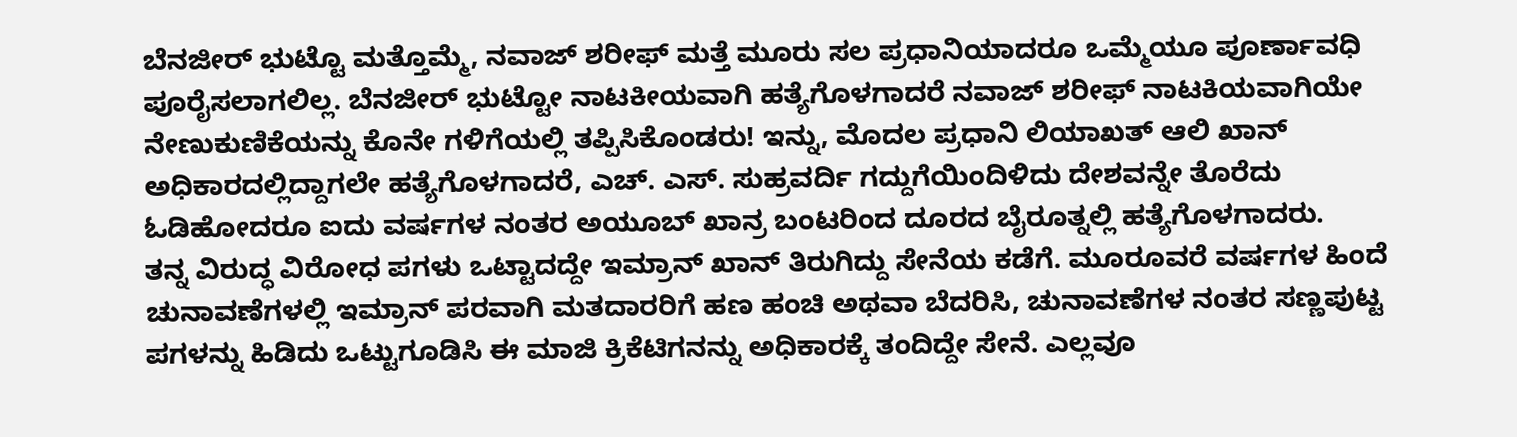ಬೆನಜೀರ್ ಭುಟ್ಟೊ ಮತ್ತೊಮ್ಮೆ, ನವಾಜ್ ಶರೀಫ್ ಮತ್ತೆ ಮೂರು ಸಲ ಪ್ರಧಾನಿಯಾದರೂ ಒಮ್ಮೆಯೂ ಪೂರ್ಣಾವಧಿ ಪೂರೈಸಲಾಗಲಿಲ್ಲ. ಬೆನಜೀರ್ ಭುಟ್ಟೋ ನಾಟಕೀಯವಾಗಿ ಹತ್ಯೆಗೊಳಗಾದರೆ ನವಾಜ್ ಶರೀಫ್ ನಾಟಕಿಯವಾಗಿಯೇ ನೇಣುಕುಣಿಕೆಯನ್ನು ಕೊನೇ ಗಳಿಗೆಯಲ್ಲಿ ತಪ್ಪಿಸಿಕೊಂಡರು! ಇನ್ನು, ಮೊದಲ ಪ್ರಧಾನಿ ಲಿಯಾಖತ್ ಆಲಿ ಖಾನ್ ಅಧಿಕಾರದಲ್ಲಿದ್ದಾಗಲೇ ಹತ್ಯೆಗೊಳಗಾದರೆ, ಎಚ್. ಎಸ್. ಸುಹ್ರವರ್ದಿ ಗದ್ದುಗೆಯಿಂದಿಳಿದು ದೇಶವನ್ನೇ ತೊರೆದು ಓಡಿಹೋದರೂ ಐದು ವರ್ಷಗಳ ನಂತರ ಅಯೂಬ್ ಖಾನ್ರ ಬಂಟರಿಂದ ದೂರದ ಬೈರೂತ್ನಲ್ಲಿ ಹತ್ಯೆಗೊಳಗಾದರು.
ತನ್ನ ವಿರುದ್ಧ ವಿರೋಧ ಪಗಳು ಒಟ್ಟಾದದ್ದೇ ಇಮ್ರಾನ್ ಖಾನ್ ತಿರುಗಿದ್ದು ಸೇನೆಯ ಕಡೆಗೆ. ಮೂರೂವರೆ ವರ್ಷಗಳ ಹಿಂದೆ ಚುನಾವಣೆಗಳಲ್ಲಿ ಇಮ್ರಾನ್ ಪರವಾಗಿ ಮತದಾರರಿಗೆ ಹಣ ಹಂಚಿ ಅಥವಾ ಬೆದರಿಸಿ, ಚುನಾವಣೆಗಳ ನಂತರ ಸಣ್ಣಪುಟ್ಟ ಪಗಳನ್ನು ಹಿಡಿದು ಒಟ್ಟುಗೂಡಿಸಿ ಈ ಮಾಜಿ ಕ್ರಿಕೆಟಿಗನನ್ನು ಅಧಿಕಾರಕ್ಕೆ ತಂದಿದ್ದೇ ಸೇನೆ. ಎಲ್ಲವೂ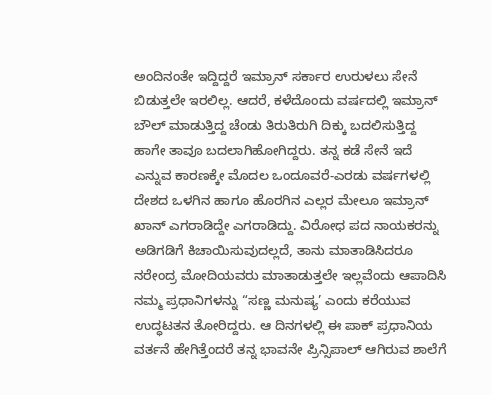ಅಂದಿನಂತೇ ಇದ್ದಿದ್ದರೆ ಇಮ್ರಾನ್ ಸರ್ಕಾರ ಉರುಳಲು ಸೇನೆ ಬಿಡುತ್ತಲೇ ಇರಲಿಲ್ಲ. ಆದರೆ, ಕಳೆದೊಂದು ವರ್ಷದಲ್ಲಿ ಇಮ್ರಾನ್ ಬೌಲ್ ಮಾಡುತ್ತಿದ್ದ ಚೆಂಡು ತಿರುತಿರುಗಿ ದಿಕ್ಕು ಬದಲಿಸುತ್ತಿದ್ದ ಹಾಗೇ ತಾವೂ ಬದಲಾಗಿಹೋಗಿದ್ದರು. ತನ್ನ ಕಡೆ ಸೇನೆ ಇದೆ ಎನ್ನುವ ಕಾರಣಕ್ಕೇ ಮೊದಲ ಒಂದೂವರೆ-ಎರಡು ವರ್ಷಗಳಲ್ಲಿ ದೇಶದ ಒಳಗಿನ ಹಾಗೂ ಹೊರಗಿನ ಎಲ್ಲರ ಮೇಲೂ ಇಮ್ರಾನ್ ಖಾನ್ ಎಗರಾಡಿದ್ದೇ ಎಗರಾಡಿದ್ದು. ವಿರೋಧ ಪದ ನಾಯಕರನ್ನು ಅಡಿಗಡಿಗೆ ಕಿಚಾಯಿಸುವುದಲ್ಲದೆ, ತಾನು ಮಾತಾಡಿಸಿದರೂ ನರೇಂದ್ರ ಮೋದಿಯವರು ಮಾತಾಡುತ್ತಲೇ ಇಲ್ಲವೆಂದು ಆಪಾದಿಸಿ ನಮ್ಮ ಪ್ರಧಾನಿಗಳನ್ನು “ಸಣ್ಣ ಮನುಷ್ಯ’ ಎಂದು ಕರೆಯುವ ಉದ್ಧಟತನ ತೋರಿದ್ದರು. ಆ ದಿನಗಳಲ್ಲಿ ಈ ಪಾಕ್ ಪ್ರಧಾನಿಯ ವರ್ತನೆ ಹೇಗಿತ್ತೆಂದರೆ ತನ್ನ ಭಾವನೇ ಪ್ರಿನ್ಸಿಪಾಲ್ ಆಗಿರುವ ಶಾಲೆಗೆ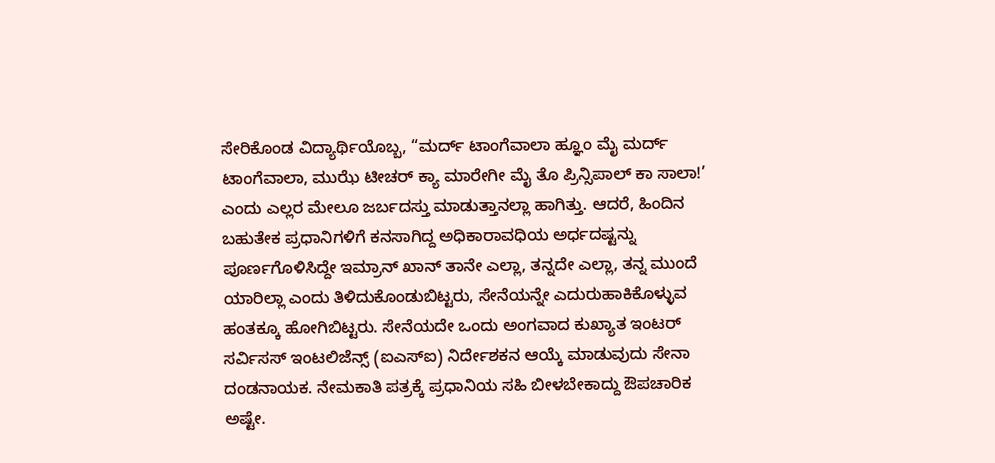ಸೇರಿಕೊಂಡ ವಿದ್ಯಾರ್ಥಿಯೊಬ್ಬ, “ಮರ್ದ್ ಟಾಂಗೆವಾಲಾ ಹ್ಞೂಂ ಮೈ ಮರ್ದ್ ಟಾಂಗೆವಾಲಾ, ಮುಝೆ ಟೀಚರ್ ಕ್ಯಾ ಮಾರೇಗೀ ಮೈ ತೊ ಪ್ರಿನ್ಸಿಪಾಲ್ ಕಾ ಸಾಲಾ!’ ಎಂದು ಎಲ್ಲರ ಮೇಲೂ ಜರ್ಬದಸ್ತು ಮಾಡುತ್ತಾನಲ್ಲಾ ಹಾಗಿತ್ತು. ಆದರೆ, ಹಿಂದಿನ ಬಹುತೇಕ ಪ್ರಧಾನಿಗಳಿಗೆ ಕನಸಾಗಿದ್ದ ಅಧಿಕಾರಾವಧಿಯ ಅರ್ಧದಷ್ಟನ್ನು ಪೂರ್ಣಗೊಳಿಸಿದ್ದೇ ಇಮ್ರಾನ್ ಖಾನ್ ತಾನೇ ಎಲ್ಲಾ, ತನ್ನದೇ ಎಲ್ಲಾ, ತನ್ನ ಮುಂದೆ ಯಾರಿಲ್ಲಾ ಎಂದು ತಿಳಿದುಕೊಂಡುಬಿಟ್ಟರು, ಸೇನೆಯನ್ನೇ ಎದುರುಹಾಕಿಕೊಳ್ಳುವ ಹಂತಕ್ಕೂ ಹೋಗಿಬಿಟ್ಟರು. ಸೇನೆಯದೇ ಒಂದು ಅಂಗವಾದ ಕುಖ್ಯಾತ ಇಂಟರ್ ಸರ್ವಿಸಸ್ ಇಂಟಲಿಜೆನ್ಸ್ (ಐಎಸ್ಐ) ನಿರ್ದೇಶಕನ ಆಯ್ಕೆ ಮಾಡುವುದು ಸೇನಾ ದಂಡನಾಯಕ. ನೇಮಕಾತಿ ಪತ್ರಕ್ಕೆ ಪ್ರಧಾನಿಯ ಸಹಿ ಬೀಳಬೇಕಾದ್ದು ಔಪಚಾರಿಕ ಅಷ್ಟೇ.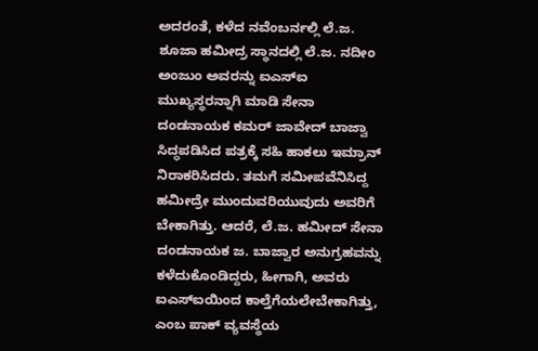ಅದರಂತೆ, ಕಳೆದ ನವೆಂಬರ್ನಲ್ಲಿ ಲೆ.ಜ. ಶೂಜಾ ಹಮೀದ್ರ ಸ್ಥಾನದಲ್ಲಿ ಲೆ.ಜ. ನದೀಂ ಅಂಜುಂ ಅವರನ್ನು ಐಎಸ್ಐ ಮುಖ್ಯಸ್ಥರನ್ನಾಗಿ ಮಾಡಿ ಸೇನಾ ದಂಡನಾಯಕ ಕಮರ್ ಜಾವೇದ್ ಬಾಜ್ವಾ ಸಿದ್ಧಪಡಿಸಿದ ಪತ್ರಕ್ಕೆ ಸಹಿ ಹಾಕಲು ಇಮ್ರಾನ್ ನಿರಾಕರಿಸಿದರು. ತಮಗೆ ಸಮೀಪವೆನಿಸಿದ್ದ ಹಮೀದ್ರೇ ಮುಂದುವರಿಯುವುದು ಅವರಿಗೆ ಬೇಕಾಗಿತ್ತು. ಆದರೆ, ಲೆ.ಜ. ಹಮೀದ್ ಸೇನಾ ದಂಡನಾಯಕ ಜ. ಬಾಜ್ವಾರ ಅನುಗ್ರಹವನ್ನು ಕಳೆದುಕೊಂಡಿದ್ದರು, ಹೀಗಾಗಿ, ಅವರು ಐಎಸ್ಐಯಿಂದ ಕಾಲ್ತೆಗೆಯಲೇಬೇಕಾಗಿತ್ತು, ಎಂಬ ಪಾಕ್ ವ್ಯವಸ್ಥೆಯ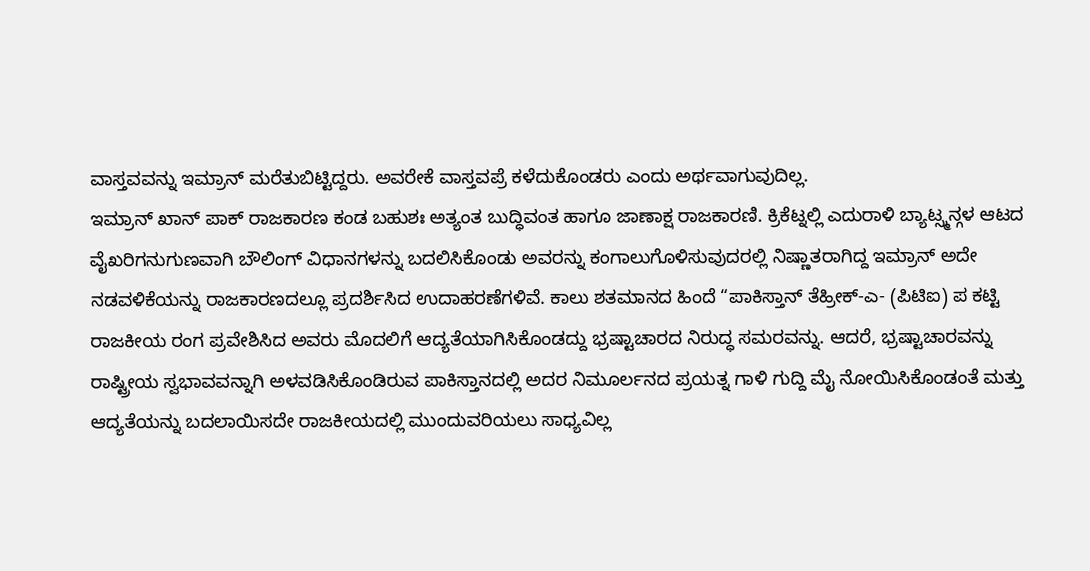ವಾಸ್ತವವನ್ನು ಇಮ್ರಾನ್ ಮರೆತುಬಿಟ್ಟಿದ್ದರು. ಅವರೇಕೆ ವಾಸ್ತವಪ್ರೆ ಕಳೆದುಕೊಂಡರು ಎಂದು ಅರ್ಥವಾಗುವುದಿಲ್ಲ.
ಇಮ್ರಾನ್ ಖಾನ್ ಪಾಕ್ ರಾಜಕಾರಣ ಕಂಡ ಬಹುಶಃ ಅತ್ಯಂತ ಬುದ್ಧಿವಂತ ಹಾಗೂ ಜಾಣಾಕ್ಷ ರಾಜಕಾರಣಿ. ಕ್ರಿಕೆಟ್ನಲ್ಲಿ ಎದುರಾಳಿ ಬ್ಯಾಟ್ಸ್ಮನ್ಗಳ ಆಟದ ವೈಖರಿಗನುಗುಣವಾಗಿ ಬೌಲಿಂಗ್ ವಿಧಾನಗಳನ್ನು ಬದಲಿಸಿಕೊಂಡು ಅವರನ್ನು ಕಂಗಾಲುಗೊಳಿಸುವುದರಲ್ಲಿ ನಿಷ್ಣಾತರಾಗಿದ್ದ ಇಮ್ರಾನ್ ಅದೇ ನಡವಳಿಕೆಯನ್ನು ರಾಜಕಾರಣದಲ್ಲೂ ಪ್ರದರ್ಶಿಸಿದ ಉದಾಹರಣೆಗಳಿವೆ. ಕಾಲು ಶತಮಾನದ ಹಿಂದೆ “ಪಾಕಿಸ್ತಾನ್ ತೆಹ್ರೀಕ್-ಎ- (ಪಿಟಿಐ) ಪ ಕಟ್ಟಿ ರಾಜಕೀಯ ರಂಗ ಪ್ರವೇಶಿಸಿದ ಅವರು ಮೊದಲಿಗೆ ಆದ್ಯತೆಯಾಗಿಸಿಕೊಂಡದ್ದು ಭ್ರಷ್ಟಾಚಾರದ ನಿರುದ್ಧ ಸಮರವನ್ನು. ಆದರೆ, ಭ್ರಷ್ಟಾಚಾರವನ್ನು ರಾಷ್ಟ್ರೀಯ ಸ್ವಭಾವವನ್ನಾಗಿ ಅಳವಡಿಸಿಕೊಂಡಿರುವ ಪಾಕಿಸ್ತಾನದಲ್ಲಿ ಅದರ ನಿಮೂರ್ಲನದ ಪ್ರಯತ್ನ ಗಾಳಿ ಗುದ್ದಿ ಮೈ ನೋಯಿಸಿಕೊಂಡಂತೆ ಮತ್ತು ಆದ್ಯತೆಯನ್ನು ಬದಲಾಯಿಸದೇ ರಾಜಕೀಯದಲ್ಲಿ ಮುಂದುವರಿಯಲು ಸಾಧ್ಯವಿಲ್ಲ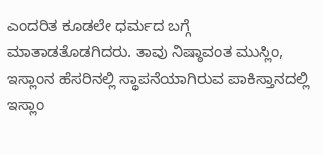ಎಂದರಿತ ಕೂಡಲೇ ಧರ್ಮದ ಬಗ್ಗೆ ಮಾತಾಡತೊಡಗಿದರು. ತಾವು ನಿಷ್ಠಾವಂತ ಮುಸ್ಲಿಂ, ಇಸ್ಲಾಂನ ಹೆಸರಿನಲ್ಲಿ ಸ್ಥಾಪನೆಯಾಗಿರುವ ಪಾಕಿಸ್ತಾನದಲ್ಲಿ ಇಸ್ಲಾಂ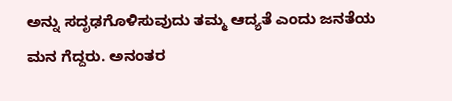ಅನ್ನು ಸದೃಢಗೊಳಿಸುವುದು ತಮ್ಮ ಆದ್ಯತೆ ಎಂದು ಜನತೆಯ ಮನ ಗೆದ್ದರು. ಅನಂತರ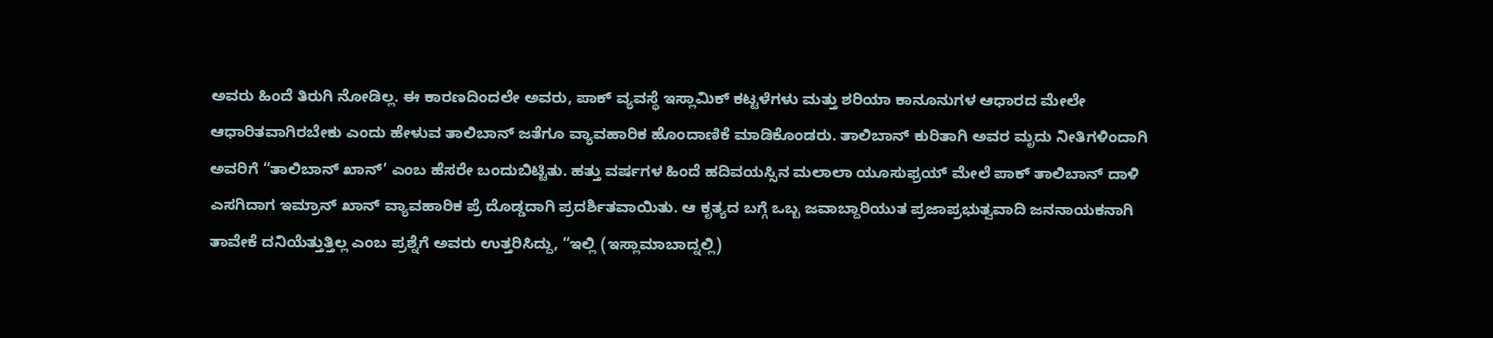ಅವರು ಹಿಂದೆ ತಿರುಗಿ ನೋಡಿಲ್ಲ. ಈ ಕಾರಣದಿಂದಲೇ ಅವರು, ಪಾಕ್ ವ್ಯವಸ್ಥೆ ಇಸ್ಲಾಮಿಕ್ ಕಟ್ಟಳೆಗಳು ಮತ್ತು ಶರಿಯಾ ಕಾನೂನುಗಳ ಆಧಾರದ ಮೇಲೇ ಆಧಾರಿತವಾಗಿರಬೇಕು ಎಂದು ಹೇಳುವ ತಾಲಿಬಾನ್ ಜತೆಗೂ ವ್ಯಾವಹಾರಿಕ ಹೊಂದಾಣಿಕೆ ಮಾಡಿಕೊಂಡರು. ತಾಲಿಬಾನ್ ಕುರಿತಾಗಿ ಅವರ ಮೃದು ನೀತಿಗಳಿಂದಾಗಿ ಅವರಿಗೆ “ತಾಲಿಬಾನ್ ಖಾನ್’ ಎಂಬ ಹೆಸರೇ ಬಂದುಬಿಟ್ಟಿತು. ಹತ್ತು ವರ್ಷಗಳ ಹಿಂದೆ ಹದಿವಯಸ್ಸಿನ ಮಲಾಲಾ ಯೂಸುಫ್ರಯ್ ಮೇಲೆ ಪಾಕ್ ತಾಲಿಬಾನ್ ದಾಳಿ ಎಸಗಿದಾಗ ಇಮ್ರಾನ್ ಖಾನ್ ವ್ಯಾವಹಾರಿಕ ಪ್ರೆ ದೊಡ್ಡದಾಗಿ ಪ್ರದರ್ಶಿತವಾಯಿತು. ಆ ಕೃತ್ಯದ ಬಗ್ಗೆ ಒಬ್ಬ ಜವಾಬ್ದಾರಿಯುತ ಪ್ರಜಾಪ್ರಭುತ್ವವಾದಿ ಜನನಾಯಕನಾಗಿ ತಾವೇಕೆ ದನಿಯೆತ್ತುತ್ತಿಲ್ಲ ಎಂಬ ಪ್ರಶ್ನೆಗೆ ಅವರು ಉತ್ತರಿಸಿದ್ದು, “ಇಲ್ಲಿ (ಇಸ್ಲಾಮಾಬಾದ್ನಲ್ಲಿ)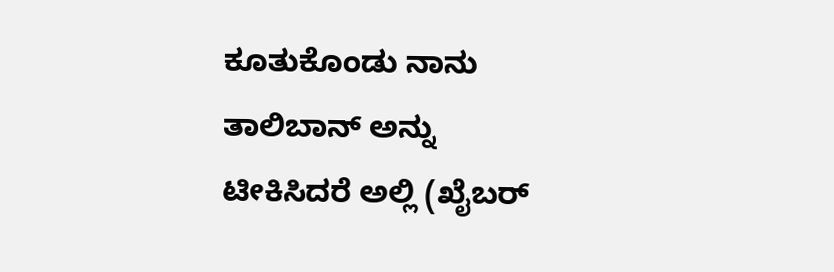ಕೂತುಕೊಂಡು ನಾನು ತಾಲಿಬಾನ್ ಅನ್ನು ಟೀಕಿಸಿದರೆ ಅಲ್ಲಿ (ಖೈಬರ್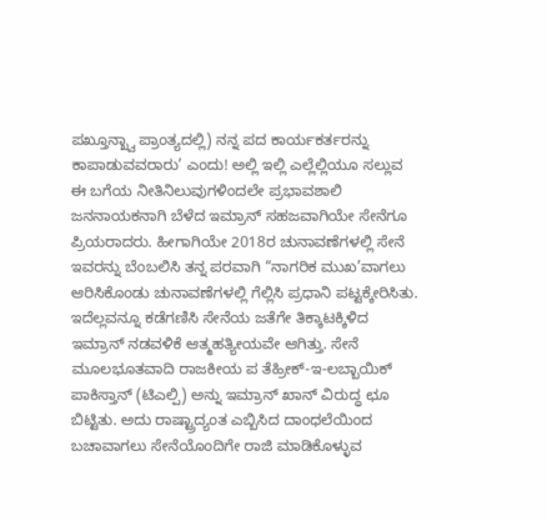ಪಖ್ತೂನ್ಖ್ವಾ ಪ್ರಾಂತ್ಯದಲ್ಲಿ) ನನ್ನ ಪದ ಕಾರ್ಯಕರ್ತರನ್ನು ಕಾಪಾಡುವವರಾರು’ ಎಂದು! ಅಲ್ಲಿ ಇಲ್ಲಿ ಎಲ್ಲೆಲ್ಲಿಯೂ ಸಲ್ಲುವ ಈ ಬಗೆಯ ನೀತಿನಿಲುವುಗಳಿಂದಲೇ ಪ್ರಭಾವಶಾಲಿ ಜನನಾಯಕನಾಗಿ ಬೆಳೆದ ಇಮ್ರಾನ್ ಸಹಜವಾಗಿಯೇ ಸೇನೆಗೂ ಪ್ರಿಯರಾದರು. ಹೀಗಾಗಿಯೇ 2018ರ ಚುನಾವಣೆಗಳಲ್ಲಿ ಸೇನೆ ಇವರನ್ನು ಬೆಂಬಲಿಸಿ ತನ್ನ ಪರವಾಗಿ “ನಾಗರಿಕ ಮುಖ’ವಾಗಲು ಆರಿಸಿಕೊಂಡು ಚುನಾವಣೆಗಳಲ್ಲಿ ಗೆಲ್ಲಿಸಿ ಪ್ರಧಾನಿ ಪಟ್ಟಕ್ಕೇರಿಸಿತು.
ಇದೆಲ್ಲವನ್ನೂ ಕಡೆಗಣಿಸಿ ಸೇನೆಯ ಜತೆಗೇ ತಿಕ್ಕಾಟಕ್ಕಿಳಿದ ಇಮ್ರಾನ್ ನಡವಳಿಕೆ ಆತ್ಮಹತ್ಯೀಯವೇ ಆಗಿತ್ತು. ಸೇನೆ ಮೂಲಭೂತವಾದಿ ರಾಜಕೀಯ ಪ ತೆಹ್ರೀಕ್-ಇ-ಲಬ್ಬಾಯಿಕ್ ಪಾಕಿಸ್ತಾನ್ (ಟಿಎಲ್ಪಿ) ಅನ್ನು ಇಮ್ರಾನ್ ಖಾನ್ ವಿರುದ್ಧ ಛೂ ಬಿಟ್ಟಿತು. ಅದು ರಾಷ್ಟ್ರಾದ್ಯಂತ ಎಬ್ಬಿಸಿದ ದಾಂಧಲೆಯಿಂದ ಬಚಾವಾಗಲು ಸೇನೆಯೊಂದಿಗೇ ರಾಜಿ ಮಾಡಿಕೊಳ್ಳುವ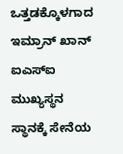ಒತ್ತಡಕ್ಕೊಳಗಾದ ಇಮ್ರಾನ್ ಖಾನ್ ಐಎಸ್ಐ ಮುಖ್ಯಸ್ಥನ ಸ್ಥಾನಕ್ಕೆ ಸೇನೆಯ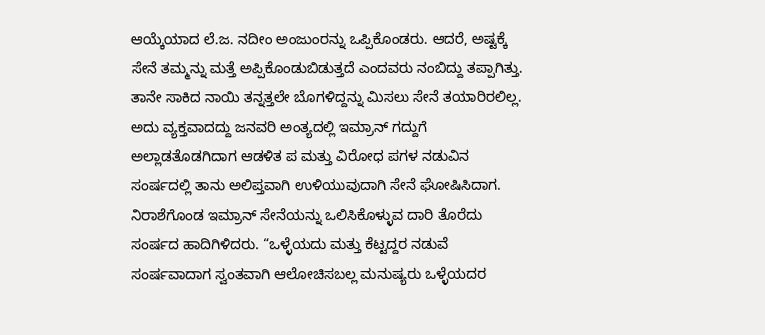ಆಯ್ಕೆಯಾದ ಲೆ.ಜ. ನದೀಂ ಅಂಜುಂರನ್ನು ಒಪ್ಪಿಕೊಂಡರು. ಆದರೆ, ಅಷ್ಟಕ್ಕೆ ಸೇನೆ ತಮ್ಮನ್ನು ಮತ್ತೆ ಅಪ್ಪಿಕೊಂಡುಬಿಡುತ್ತದೆ ಎಂದವರು ನಂಬಿದ್ದು ತಪ್ಪಾಗಿತ್ತು. ತಾನೇ ಸಾಕಿದ ನಾಯಿ ತನ್ನತ್ತಲೇ ಬೊಗಳಿದ್ದನ್ನು ಮಿಸಲು ಸೇನೆ ತಯಾರಿರಲಿಲ್ಲ. ಅದು ವ್ಯಕ್ತವಾದದ್ದು ಜನವರಿ ಅಂತ್ಯದಲ್ಲಿ ಇಮ್ರಾನ್ ಗದ್ದುಗೆ ಅಲ್ಲಾಡತೊಡಗಿದಾಗ ಆಡಳಿತ ಪ ಮತ್ತು ವಿರೋಧ ಪಗಳ ನಡುವಿನ ಸಂರ್ಷದಲ್ಲಿ ತಾನು ಅಲಿಪ್ತವಾಗಿ ಉಳಿಯುವುದಾಗಿ ಸೇನೆ ಘೋಷಿಸಿದಾಗ. ನಿರಾಶೆಗೊಂಡ ಇಮ್ರಾನ್ ಸೇನೆಯನ್ನು ಒಲಿಸಿಕೊಳ್ಳುವ ದಾರಿ ತೊರೆದು ಸಂರ್ಷದ ಹಾದಿಗಿಳಿದರು. “ಒಳ್ಳೆಯದು ಮತ್ತು ಕೆಟ್ಟದ್ದರ ನಡುವೆ ಸಂರ್ಷವಾದಾಗ ಸ್ವಂತವಾಗಿ ಆಲೋಚಿಸಬಲ್ಲ ಮನುಷ್ಯರು ಒಳ್ಳೆಯದರ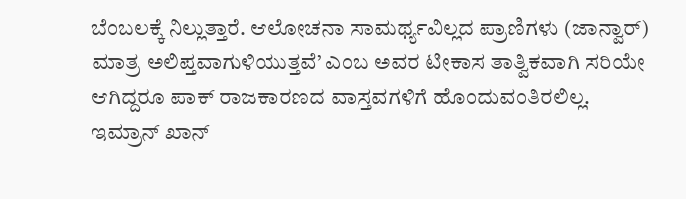ಬೆಂಬಲಕ್ಕೆ ನಿಲ್ಲುತ್ತಾರೆ. ಆಲೋಚನಾ ಸಾಮರ್ಥ್ಯವಿಲ್ಲದ ಪ್ರಾಣಿಗಳು (ಜಾನ್ವಾರ್) ಮಾತ್ರ ಅಲಿಪ್ತವಾಗುಳಿಯುತ್ತವೆ’ ಎಂಬ ಅವರ ಟೀಕಾಸ ತಾತ್ವಿಕವಾಗಿ ಸರಿಯೇ ಆಗಿದ್ದರೂ ಪಾಕ್ ರಾಜಕಾರಣದ ವಾಸ್ತವಗಳಿಗೆ ಹೊಂದುವಂತಿರಲಿಲ್ಲ. ಇಮ್ರಾನ್ ಖಾನ್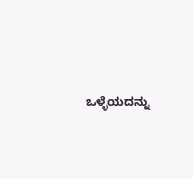ಒಳ್ಳೆಯದನ್ನು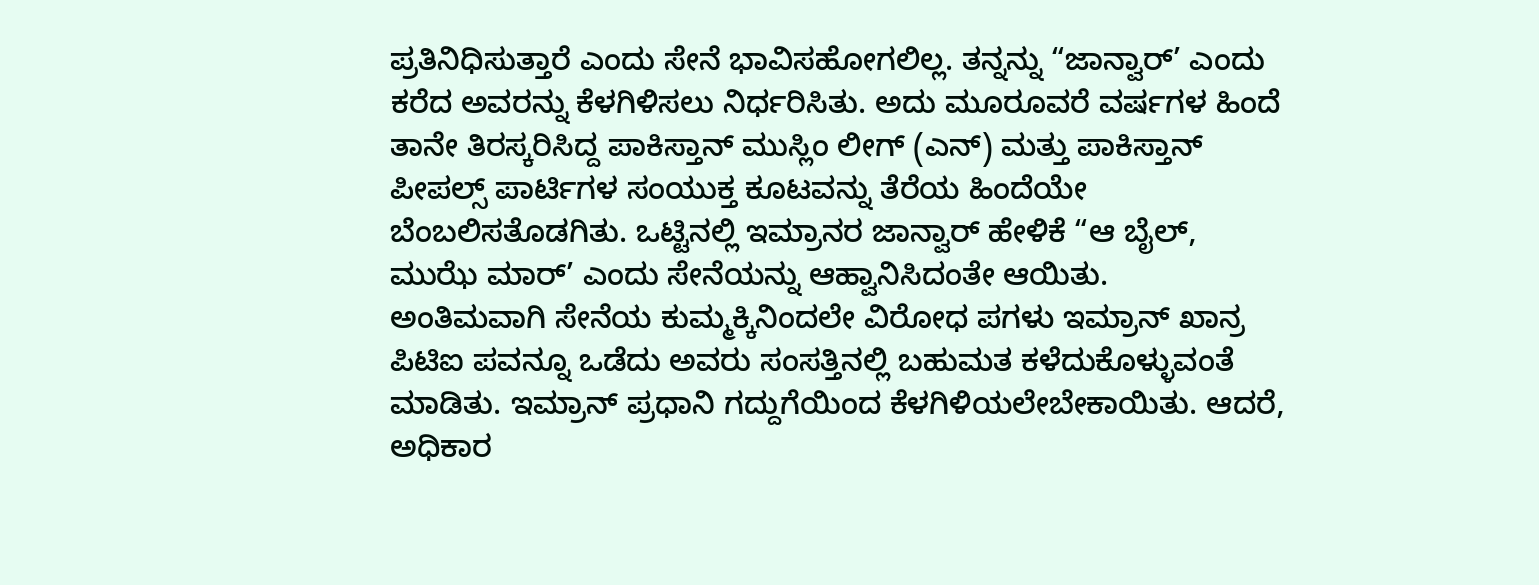ಪ್ರತಿನಿಧಿಸುತ್ತಾರೆ ಎಂದು ಸೇನೆ ಭಾವಿಸಹೋಗಲಿಲ್ಲ. ತನ್ನನ್ನು “ಜಾನ್ವಾರ್’ ಎಂದು ಕರೆದ ಅವರನ್ನು ಕೆಳಗಿಳಿಸಲು ನಿರ್ಧರಿಸಿತು. ಅದು ಮೂರೂವರೆ ವರ್ಷಗಳ ಹಿಂದೆ ತಾನೇ ತಿರಸ್ಕರಿಸಿದ್ದ ಪಾಕಿಸ್ತಾನ್ ಮುಸ್ಲಿಂ ಲೀಗ್ (ಎನ್) ಮತ್ತು ಪಾಕಿಸ್ತಾನ್ ಪೀಪಲ್ಸ್ ಪಾರ್ಟಿಗಳ ಸಂಯುಕ್ತ ಕೂಟವನ್ನು ತೆರೆಯ ಹಿಂದೆಯೇ ಬೆಂಬಲಿಸತೊಡಗಿತು. ಒಟ್ಟಿನಲ್ಲಿ ಇಮ್ರಾನರ ಜಾನ್ವಾರ್ ಹೇಳಿಕೆ “ಆ ಬೈಲ್, ಮುಝೆ ಮಾರ್’ ಎಂದು ಸೇನೆಯನ್ನು ಆಹ್ವಾನಿಸಿದಂತೇ ಆಯಿತು.
ಅಂತಿಮವಾಗಿ ಸೇನೆಯ ಕುಮ್ಮಕ್ಕಿನಿಂದಲೇ ವಿರೋಧ ಪಗಳು ಇಮ್ರಾನ್ ಖಾನ್ರ ಪಿಟಿಐ ಪವನ್ನೂ ಒಡೆದು ಅವರು ಸಂಸತ್ತಿನಲ್ಲಿ ಬಹುಮತ ಕಳೆದುಕೊಳ್ಳುವಂತೆ ಮಾಡಿತು. ಇಮ್ರಾನ್ ಪ್ರಧಾನಿ ಗದ್ದುಗೆಯಿಂದ ಕೆಳಗಿಳಿಯಲೇಬೇಕಾಯಿತು. ಆದರೆ, ಅಧಿಕಾರ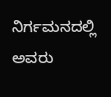ನಿರ್ಗಮನದಲ್ಲಿ ಅವರು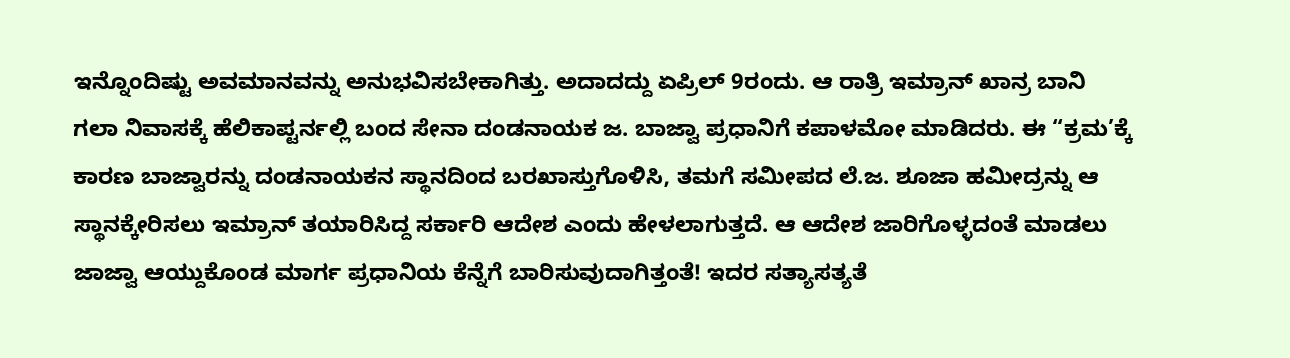ಇನ್ನೊಂದಿಷ್ಟು ಅವಮಾನವನ್ನು ಅನುಭವಿಸಬೇಕಾಗಿತ್ತು. ಅದಾದದ್ದು ಏಪ್ರಿಲ್ 9ರಂದು. ಆ ರಾತ್ರಿ ಇಮ್ರಾನ್ ಖಾನ್ರ ಬಾನಿ ಗಲಾ ನಿವಾಸಕ್ಕೆ ಹೆಲಿಕಾಪ್ಟರ್ನಲ್ಲಿ ಬಂದ ಸೇನಾ ದಂಡನಾಯಕ ಜ. ಬಾಜ್ವಾ ಪ್ರಧಾನಿಗೆ ಕಪಾಳಮೋ ಮಾಡಿದರು. ಈ “ಕ್ರಮ’ಕ್ಕೆ ಕಾರಣ ಬಾಜ್ವಾರನ್ನು ದಂಡನಾಯಕನ ಸ್ಥಾನದಿಂದ ಬರಖಾಸ್ತುಗೊಳಿಸಿ, ತಮಗೆ ಸಮೀಪದ ಲೆ.ಜ. ಶೂಜಾ ಹಮೀದ್ರನ್ನು ಆ ಸ್ಥಾನಕ್ಕೇರಿಸಲು ಇಮ್ರಾನ್ ತಯಾರಿಸಿದ್ದ ಸರ್ಕಾರಿ ಆದೇಶ ಎಂದು ಹೇಳಲಾಗುತ್ತದೆ. ಆ ಆದೇಶ ಜಾರಿಗೊಳ್ಳದಂತೆ ಮಾಡಲು ಜಾಜ್ವಾ ಆಯ್ದುಕೊಂಡ ಮಾರ್ಗ ಪ್ರಧಾನಿಯ ಕೆನ್ನೆಗೆ ಬಾರಿಸುವುದಾಗಿತ್ತಂತೆ! ಇದರ ಸತ್ಯಾಸತ್ಯತೆ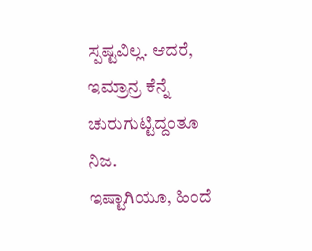ಸ್ಪಷ್ಟವಿಲ್ಲ. ಆದರೆ, ಇಮ್ರಾನ್ರ ಕೆನ್ನೆ ಚುರುಗುಟ್ಟಿದ್ದಂತೂ ನಿಜ.
ಇಷ್ಟಾಗಿಯೂ, ಹಿಂದೆ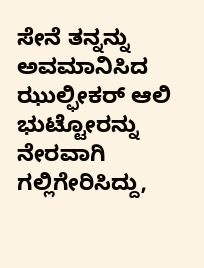ಸೇನೆ ತನ್ನನ್ನು ಅವಮಾನಿಸಿದ ಝುಲ್ಫೀಕರ್ ಆಲಿ ಭುಟ್ಟೋರನ್ನು ನೇರವಾಗಿ ಗಲ್ಲಿಗೇರಿಸಿದ್ದು,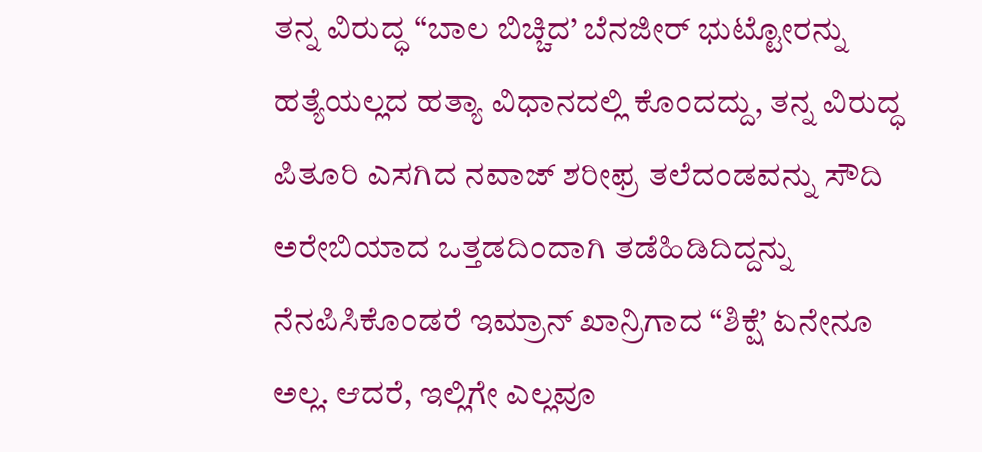ತನ್ನ ವಿರುದ್ಧ “ಬಾಲ ಬಿಚ್ಚಿದ’ ಬೆನಜೀರ್ ಭುಟ್ಟೋರನ್ನು ಹತ್ಯೆಯಲ್ಲದ ಹತ್ಯಾ ವಿಧಾನದಲ್ಲಿ ಕೊಂದದ್ದು, ತನ್ನ ವಿರುದ್ಧ ಪಿತೂರಿ ಎಸಗಿದ ನವಾಜ್ ಶರೀಫ್ರ ತಲೆದಂಡವನ್ನು ಸೌದಿ ಅರೇಬಿಯಾದ ಒತ್ತಡದಿಂದಾಗಿ ತಡೆಹಿಡಿದಿದ್ದನ್ನು ನೆನಪಿಸಿಕೊಂಡರೆ ಇಮ್ರಾನ್ ಖಾನ್ರಿಗಾದ “ಶಿಕ್ಷೆ’ ಏನೇನೂ ಅಲ್ಲ. ಆದರೆ, ಇಲ್ಲಿಗೇ ಎಲ್ಲವೂ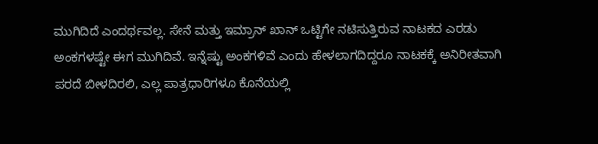ಮುಗಿದಿದೆ ಎಂದರ್ಥವಲ್ಲ. ಸೇನೆ ಮತ್ತು ಇಮ್ರಾನ್ ಖಾನ್ ಒಟ್ಟಿಗೇ ನಟಿಸುತ್ತಿರುವ ನಾಟಕದ ಎರಡು ಅಂಕಗಳಷ್ಟೇ ಈಗ ಮುಗಿದಿವೆ. ಇನ್ನೆಷ್ಟು ಅಂಕಗಳಿವೆ ಎಂದು ಹೇಳಲಾಗದಿದ್ದರೂ ನಾಟಕಕ್ಕೆ ಅನಿರೀತವಾಗಿ ಪರದೆ ಬೀಳದಿರಲಿ, ಎಲ್ಲ ಪಾತ್ರಧಾರಿಗಳೂ ಕೊನೆಯಲ್ಲಿ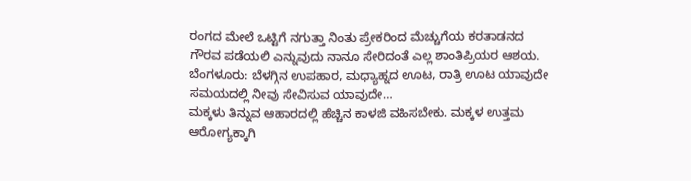ರಂಗದ ಮೇಲೆ ಒಟ್ಟಿಗೆ ನಗುತ್ತಾ ನಿಂತು ಪ್ರೇಕರಿಂದ ಮೆಚ್ಚುಗೆಯ ಕರತಾಡನದ ಗೌರವ ಪಡೆಯಲಿ ಎನ್ನುವುದು ನಾನೂ ಸೇರಿದಂತೆ ಎಲ್ಲ ಶಾಂತಿಪ್ರಿಯರ ಆಶಯ.
ಬೆಂಗಳೂರು: ಬೆಳಗ್ಗಿನ ಉಪಹಾರ, ಮಧ್ಯಾಹ್ನದ ಊಟ, ರಾತ್ರಿ ಊಟ ಯಾವುದೇ ಸಮಯದಲ್ಲಿ ನೀವು ಸೇವಿಸುವ ಯಾವುದೇ…
ಮಕ್ಕಳು ತಿನ್ನುವ ಆಹಾರದಲ್ಲಿ ಹೆಚ್ಚಿನ ಕಾಳಜಿ ವಹಿಸಬೇಕು. ಮಕ್ಕಳ ಉತ್ತಮ ಆರೋಗ್ಯಕ್ಕಾಗಿ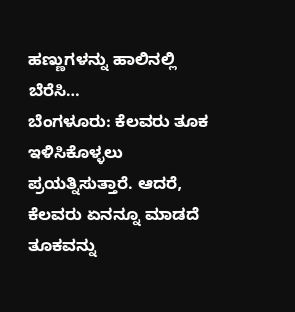ಹಣ್ಣುಗಳನ್ನು ಹಾಲಿನಲ್ಲಿ ಬೆರೆಸಿ…
ಬೆಂಗಳೂರು: ಕೆಲವರು ತೂಕ ಇಳಿಸಿಕೊಳ್ಳಲು ಪ್ರಯತ್ನಿಸುತ್ತಾರೆ. ಆದರೆ, ಕೆಲವರು ಏನನ್ನೂ ಮಾಡದೆ ತೂಕವನ್ನು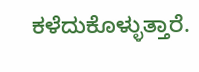ಕಳೆದುಕೊಳ್ಳುತ್ತಾರೆ.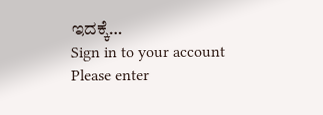ಇದಕ್ಕೆ…
Sign in to your account
Please enter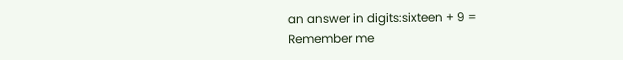an answer in digits:sixteen + 9 =
Remember me